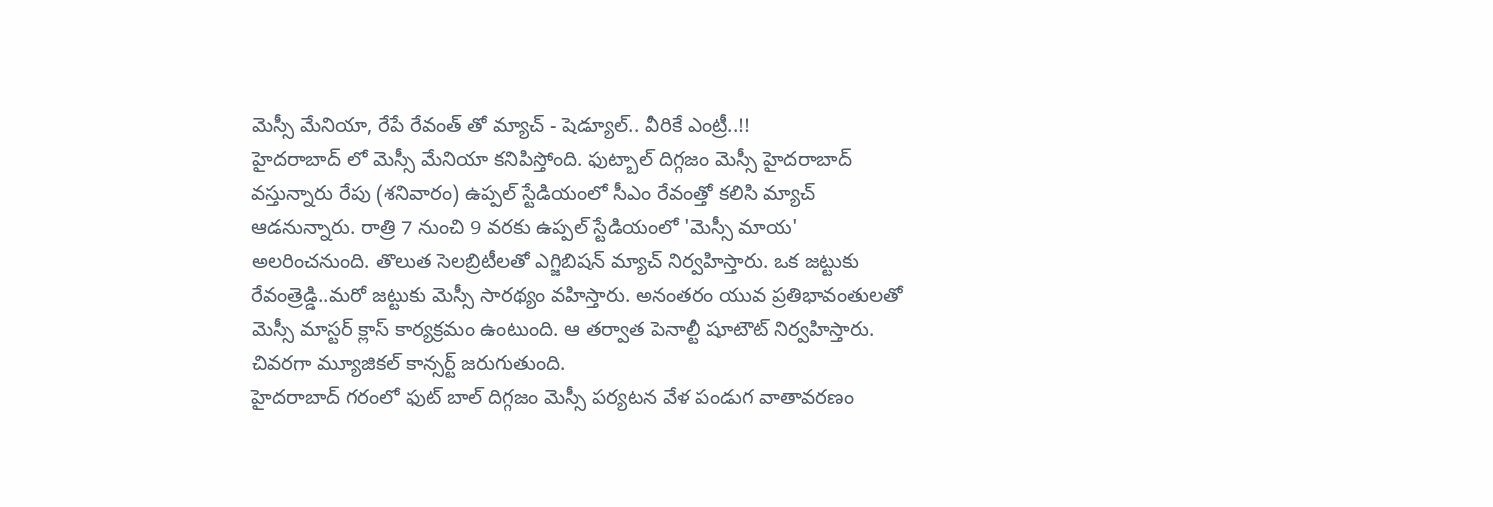మెస్సీ మేనియా, రేపే రేవంత్ తో మ్యాచ్ - షెడ్యూల్.. వీరికే ఎంట్రీ..!!
హైదరాబాద్ లో మెస్సీ మేనియా కనిపిస్తోంది. ఫుట్బాల్ దిగ్గజం మెస్సీ హైదరాబాద్ వస్తున్నారు రేపు (శనివారం) ఉప్పల్ స్టేడియంలో సీఎం రేవంత్తో కలిసి మ్యాచ్ ఆడనున్నారు. రాత్రి 7 నుంచి 9 వరకు ఉప్పల్ స్టేడియంలో 'మెస్సీ మాయ' అలరించనుంది. తొలుత సెలబ్రిటీలతో ఎగ్జిబిషన్ మ్యాచ్ నిర్వహిస్తారు. ఒక జట్టుకు రేవంత్రెడ్డి..మరో జట్టుకు మెస్సీ సారథ్యం వహిస్తారు. అనంతరం యువ ప్రతిభావంతులతో మెస్సీ మాస్టర్ క్లాస్ కార్యక్రమం ఉంటుంది. ఆ తర్వాత పెనాల్టీ షూటౌట్ నిర్వహిస్తారు. చివరగా మ్యూజికల్ కాన్సర్ట్ జరుగుతుంది.
హైదరాబాద్ గరంలో ఫుట్ బాల్ దిగ్గజం మెస్సీ పర్యటన వేళ పండుగ వాతావరణం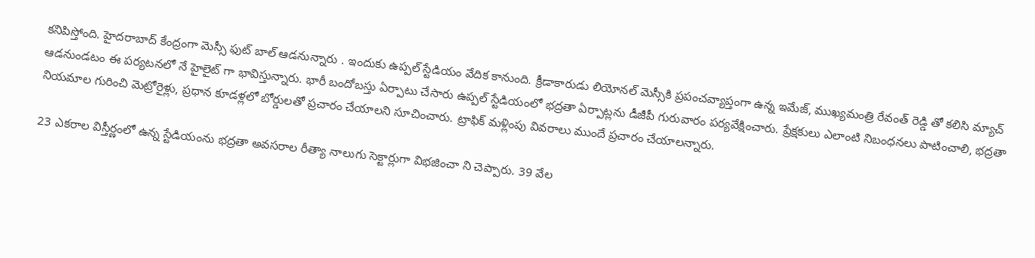కనిపిస్తోంది. హైదరాబాద్ కేంద్రంగా మెస్సీ ఫుట్ బాల్ ఆడనున్నారు . ఇందుకు ఉప్పల్ స్టేడియం వేదిక కానుంది. క్రీడాకారుడు లియోనల్ మెస్సీకి ప్రపంచవ్యాప్తంగా ఉన్న ఇమేజ్, ముఖ్యమంత్రి రేవంత్ రెడ్డి తో కలిసి మ్యాచ్ ఆడనుండటం ఈ పర్యటనలో నే హైలైట్ గా భావిస్తున్నారు. భారీ బందోబస్తు ఏర్పాటు చేసారు ఉప్పల్ స్టేడియంలో భద్రతా ఏర్పాట్లను డీజీపీ గురువారం పర్యవేక్షించారు. ప్రేక్షకులు ఎలాంటి నిబంధనలు పాటించాలి, భద్రతా నియమాల గురించి మెట్రోరైళ్లు, ప్రధాన కూడళ్లలో బోర్డులతో ప్రచారం చేయాలని సూచించారు. ట్రాఫిక్ మళ్లింపు వివరాలు ముందే ప్రచారం చేయాలన్నారు.

23 ఎకరాల విస్తీర్ణంలో ఉన్న స్టేడియంను భద్రతా అవసరాల రీత్యా నాలుగు సెక్టార్లుగా విభజించా ని చెప్పారు. 39 వేల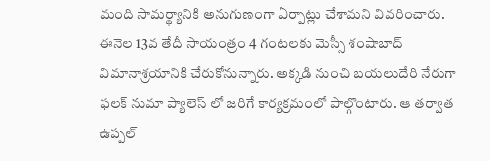మంది సామర్థ్యానికి అనుగుణంగా ఏర్పాట్లు చేశామని వివరించారు. ఈనెల 13వ తేదీ సాయంత్రం 4 గంటలకు మెస్సీ శంషాబాద్ విమానాశ్రయానికి చేరుకోనున్నారు. అక్కడి నుంచి బయలుదేరి నేరుగా ఫలక్ నుమా ప్యాలెస్ లో జరిగే కార్యక్రమంలో పాల్గొంటారు. ఆ తర్వాత ఉప్పల్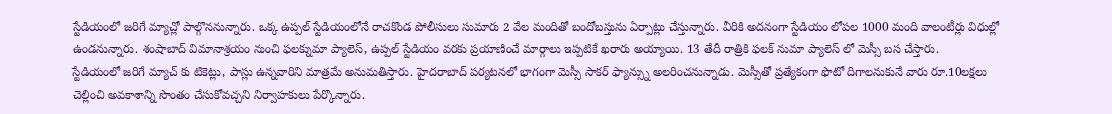స్టేడియంలో జరిగే మ్యాచ్లో పాల్గొననున్నారు. ఒక్క ఉప్పల్ స్టేడియంలోనే రాచకొండ పోలీసులు సుమారు 2 వేల మందితో బందోబస్తును ఏర్పాట్లు చేస్తున్నారు. వీరికి అదనంగా స్టేడియం లోపల 1000 మంది వాలంటీర్లు విధుల్లో ఉండనున్నారు. శంషాబాద్ విమానాశ్రయం నుంచి ఫలక్నుమా ప్యాలెస్, ఉప్పల్ స్టేడియం వరకు ప్రయాణించే మార్గాలు ఇప్పటికే ఖరారు అయ్యాయి. 13 తేదీ రాత్రికి ఫలక్ నుమా ప్యాలెస్ లో మెస్సీ బస చేస్తారు.
స్టేడియంలో జరిగే మ్యాచ్ కు టికెట్లు, పాస్లు ఉన్నవారిని మాత్రమే అనుమతిస్తారు. హైదరాబాద్ పర్యటనలో భాగంగా మెస్సీ సాకర్ ఫ్యాన్స్ను అలరించనున్నాడు. మెస్సీతో ప్రత్యేకంగా ఫొటో దిగాలనుకునే వారు రూ.10లక్షలు చెల్లించి అవకాశాన్ని సొంతం చేసుకోవచ్చని నిర్వాహకులు పేర్కొన్నారు.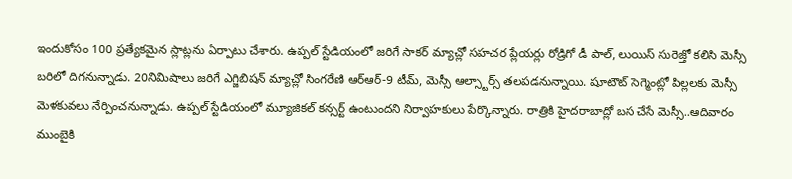ఇందుకోసం 100 ప్రత్యేకమైన స్లాట్లను ఏర్పాటు చేశారు. ఉప్పల్ స్టేడియంలో జరిగే సాకర్ మ్యాచ్లో సహచర ప్లేయర్లు రోడ్రిగో డీ పాల్, లుయిస్ సురెజ్తో కలిసి మెస్సీ బరిలో దిగనున్నాడు. 20నిమిషాలు జరిగే ఎగ్జిబిషన్ మ్యాచ్లో సింగరేణి ఆర్ఆర్-9 టీమ్, మెస్సీ ఆల్స్టార్స్ తలపడనున్నాయి. షూటౌట్ సెగ్మెంట్లో పిల్లలకు మెస్సీ మెళకువలు నేర్పించనున్నాడు. ఉప్పల్ స్టేడియంలో మ్యూజికల్ కన్సర్ట్ ఉంటుందని నిర్వాహకులు పేర్కొన్నారు. రాత్రికి హైదరాబాద్లో బస చేసే మెస్సీ..ఆదివారం ముంబైకి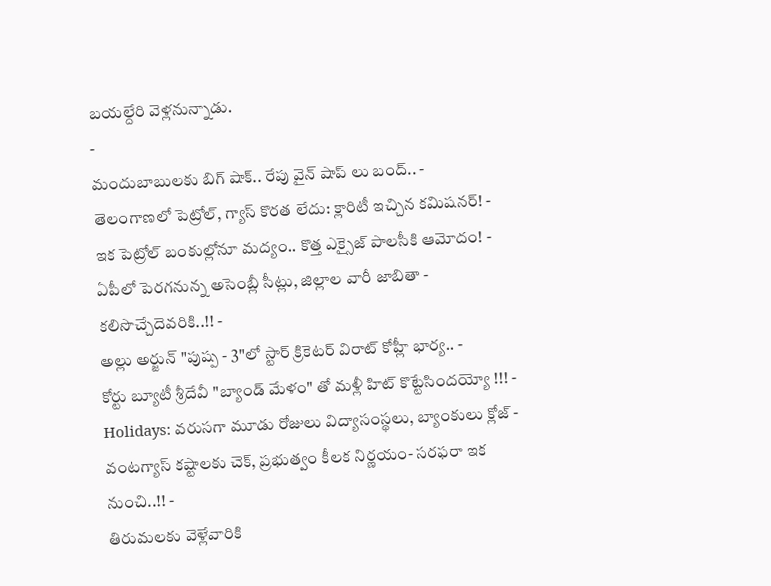బయల్దేరి వెళ్లనున్నాడు.
-
మందుబాబులకు బిగ్ షాక్.. రేపు వైన్ షాప్ లు బంద్.. -
తెలంగాణలో పెట్రోల్, గ్యాస్ కొరత లేదు: క్లారిటీ ఇచ్చిన కమిషనర్! -
ఇక పెట్రోల్ బంకుల్లోనూ మద్యం.. కొత్త ఎక్సైజ్ పాలసీకి ఆమోదం! -
ఏపీలో పెరగనున్న అసెంబ్లీ సీట్లు, జిల్లాల వారీ జాబితా - కలిసొచ్చేదెవరికి..!! -
అల్లు అర్జున్ "పుష్ప - 3"లో స్టార్ క్రికెటర్ విరాట్ కోహ్లీ భార్య.. -
కోర్టు బ్యూటీ శ్రీదేవీ "బ్యాండ్ మేళం" తో మళ్లీ హిట్ కొట్టేసిందయ్యో !!! -
Holidays: వరుసగా మూడు రోజులు విద్యాసంస్థలు, బ్యాంకులు క్లోజ్ -
వంటగ్యాస్ కష్టాలకు చెక్, ప్రభుత్వం కీలక నిర్ణయం- సరఫరా ఇక నుంచి..!! -
తిరుమలకు వెళ్లేవారికి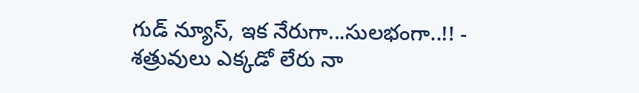గుడ్ న్యూస్, ఇక నేరుగా...సులభంగా..!! -
శత్రువులు ఎక్కడో లేరు నా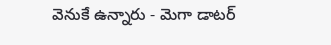వెనుకే ఉన్నారు - మెగా డాటర్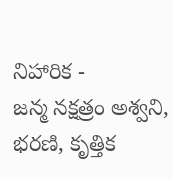నిహారిక -
జన్మ నక్షత్రం అశ్వని, భరణి, కృత్తిక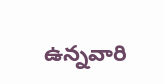ఉన్నవారి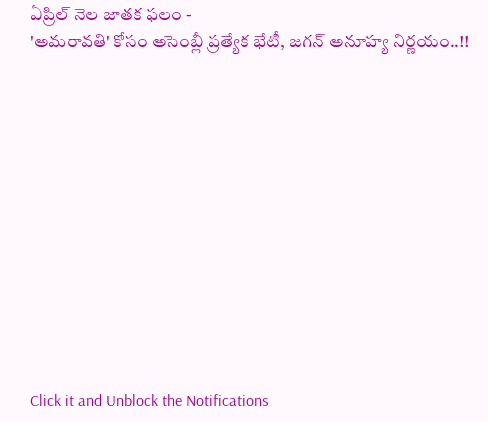ఏప్రిల్ నెల జాతక ఫలం -
'అమరావతి' కోసం అసెంబ్లీ ప్రత్యేక భేటీ, జగన్ అనూహ్య నిర్ణయం..!!












Click it and Unblock the Notifications